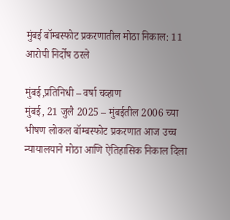मुंबई बॉम्बस्फोट प्रकरणातील मोठा निकाल: 11 आरोपी निर्दोष ठरले

मुंबई,प्रतिनिधी – वर्षा चव्हाण
मुंबई, 21 जुलै 2025 – मुंबईतील 2006 च्या भीषण लोकल बॉम्बस्फोट प्रकरणात आज उच्च न्यायालयाने मोठा आणि ऐतिहासिक निकाल दिला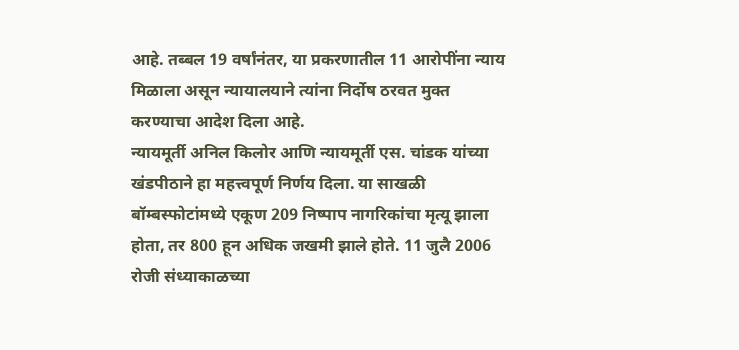आहे. तब्बल 19 वर्षांनंतर, या प्रकरणातील 11 आरोपींना न्याय मिळाला असून न्यायालयाने त्यांना निर्दोष ठरवत मुक्त करण्याचा आदेश दिला आहे.
न्यायमूर्ती अनिल किलोर आणि न्यायमूर्ती एस. चांडक यांच्या खंडपीठाने हा महत्त्वपूर्ण निर्णय दिला. या साखळी बॉम्बस्फोटांमध्ये एकूण 209 निष्पाप नागरिकांचा मृत्यू झाला होता, तर 800 हून अधिक जखमी झाले होते. 11 जुलै 2006 रोजी संध्याकाळच्या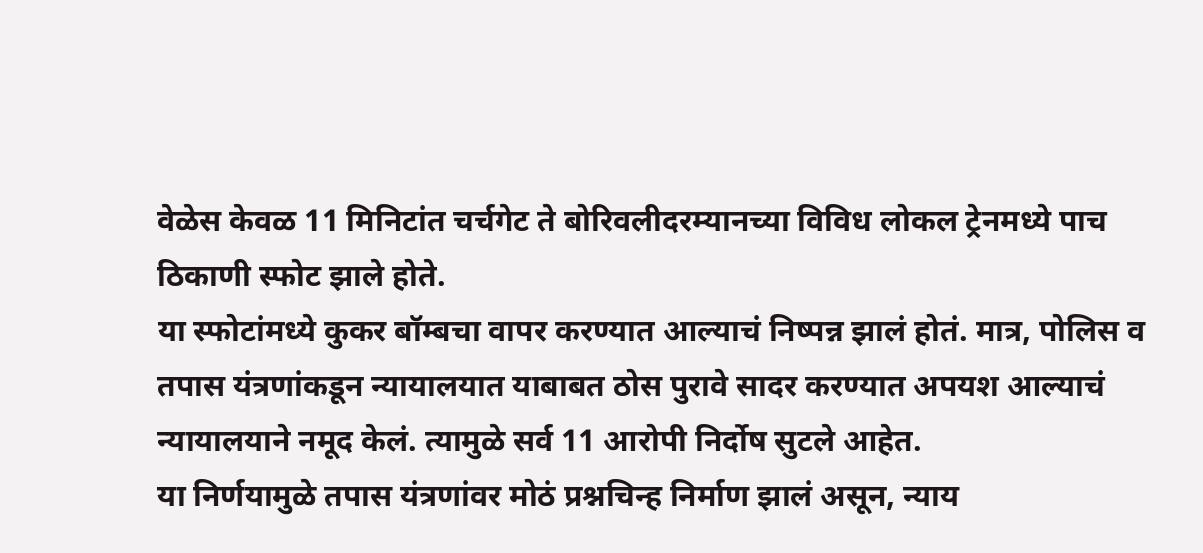वेळेस केवळ 11 मिनिटांत चर्चगेट ते बोरिवलीदरम्यानच्या विविध लोकल ट्रेनमध्ये पाच ठिकाणी स्फोट झाले होते.
या स्फोटांमध्ये कुकर बॉम्बचा वापर करण्यात आल्याचं निष्पन्न झालं होतं. मात्र, पोलिस व तपास यंत्रणांकडून न्यायालयात याबाबत ठोस पुरावे सादर करण्यात अपयश आल्याचं न्यायालयाने नमूद केलं. त्यामुळे सर्व 11 आरोपी निर्दोष सुटले आहेत.
या निर्णयामुळे तपास यंत्रणांवर मोठं प्रश्नचिन्ह निर्माण झालं असून, न्याय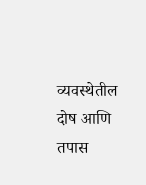व्यवस्थेतील दोष आणि तपास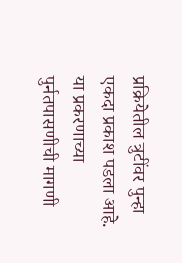प्रक्रियेतील त्रुटींवर पुन्हा एकदा प्रकाश पडला आहे. या प्रकरणाच्या पुर्नतपासणीची मागणी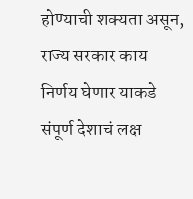होण्याची शक्यता असून, राज्य सरकार काय निर्णय घेणार याकडे संपूर्ण देशाचं लक्ष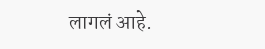लागलं आहे.